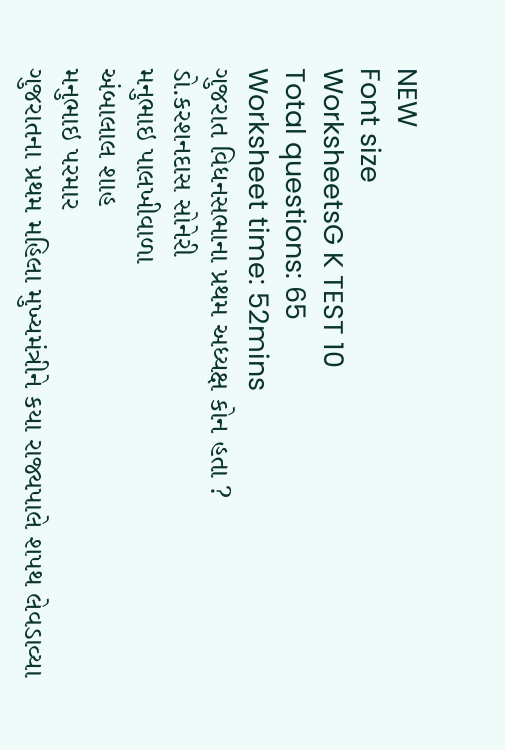NEW
Font size
WorksheetsG K TEST 10
Total questions: 65
Worksheet time: 52mins
ગુજરાત વિધનસભાના પ્રથમ અધ્યક્ષ કોન હતા ?
ડો.કરશનદાસ સોનેરી
મનુભાઇ પાલખીવાળા
અંબાલાલ શાહ
મનુભાઇ પરમાર
ગુજરાતના પ્રથમ મહિલા મુખ્યમંત્રીને કયા રાજ્યપાલે શપથ લેવડાવ્યા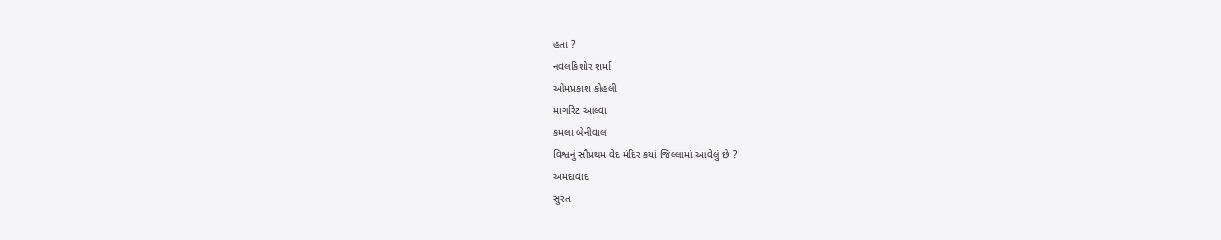હતા ?
નવલકિશોર શર્મા
ઓમપ્રકાશ કોહલી
માર્ગારેટ આલ્વા
કમલા બેનીવાલ
વિશ્વનું સૌપ્રથમ વેદ મંદિર કયાં જિલ્લામાં આવેલું છે ?
અમદાવાદ
સુરત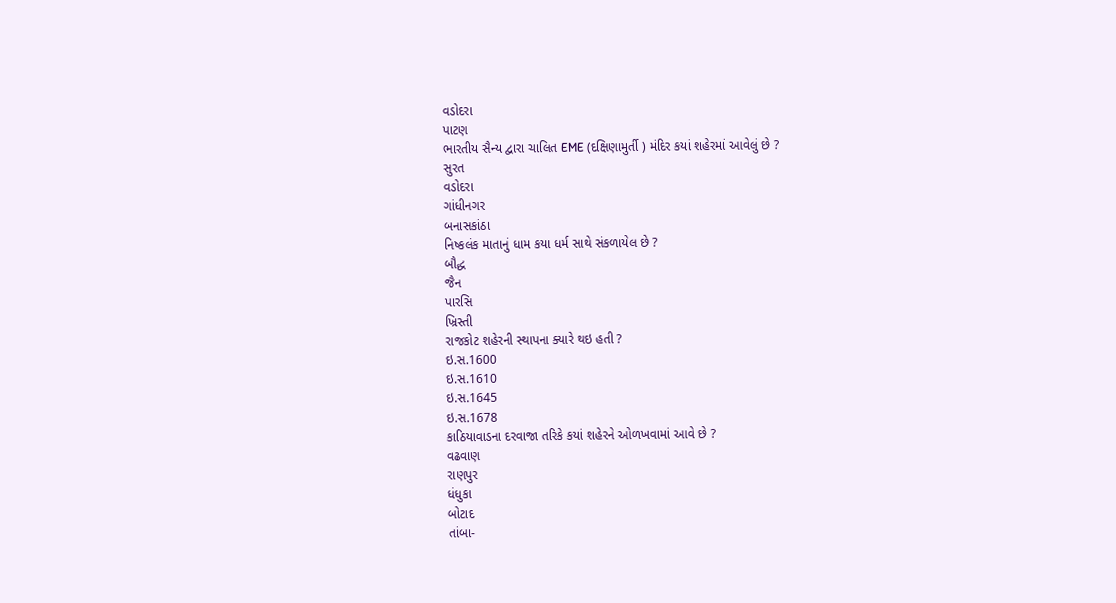વડોદરા
પાટણ
ભારતીય સૈન્ય દ્વારા ચાલિત EME (દક્ષિણામુર્તી ) મંદિર કયાં શહેરમાં આવેલું છે ?
સુરત
વડોદરા
ગાંધીનગર
બનાસકાંઠા
નિષ્કલંક માતાનું ધામ કયા ધર્મ સાથે સંકળાયેલ છે ?
બૌદ્ધ
જૈન
પારસિ
ખ્રિસ્તી
રાજકોટ શહેરની સ્થાપના ક્યારે થઇ હતી ?
ઇ.સ.1600
ઇ.સ.1610
ઇ.સ.1645
ઇ.સ.1678
કાઠિયાવાડના દરવાજા તરિકે કયાં શહેરને ઓળખવામાં આવે છે ?
વઢવાણ
રાણપુર
ધંધુકા
બોટાદ
તાંબા-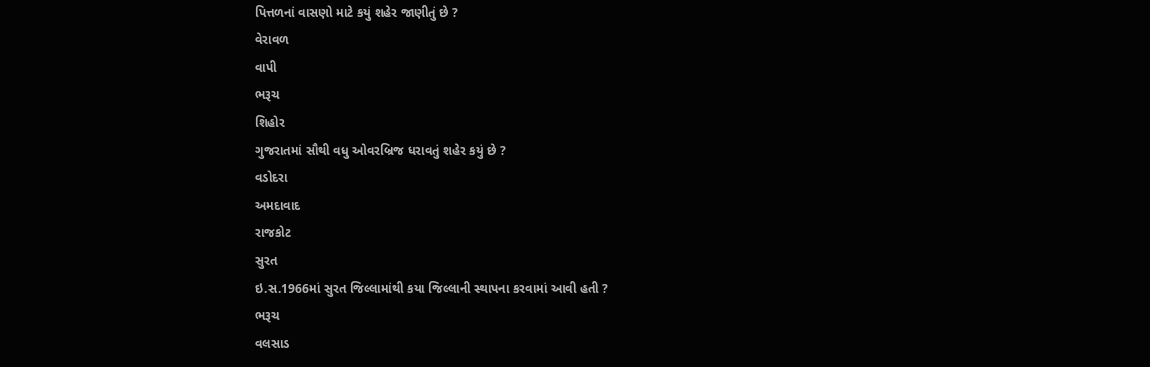પિત્તળનાં વાસણો માટે કયું શહેર જાણીતું છે ?
વેરાવળ
વાપી
ભરૂચ
શિહોર
ગુજરાતમાં સૌથી વધુ ઓવરબ્રિજ ધરાવતું શહેર કયું છે ?
વડોદરા
અમદાવાદ
રાજકોટ
સુરત
ઇ.સ.1966માં સુરત જિલ્લામાંથી કયા જિલ્લાની સ્થાપના કરવામાં આવી હતી ?
ભરૂચ
વલસાડ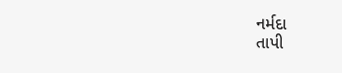નર્મદા
તાપી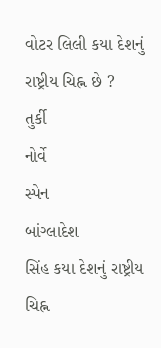વોટર લિલી કયા દેશનું રાષ્ટ્રીય ચિહ્ન છે ?
તુર્કી
નોર્વે
સ્પેન
બાંગ્લાદેશ
સિંહ કયા દેશનું રાષ્ટ્રીય ચિહ્ન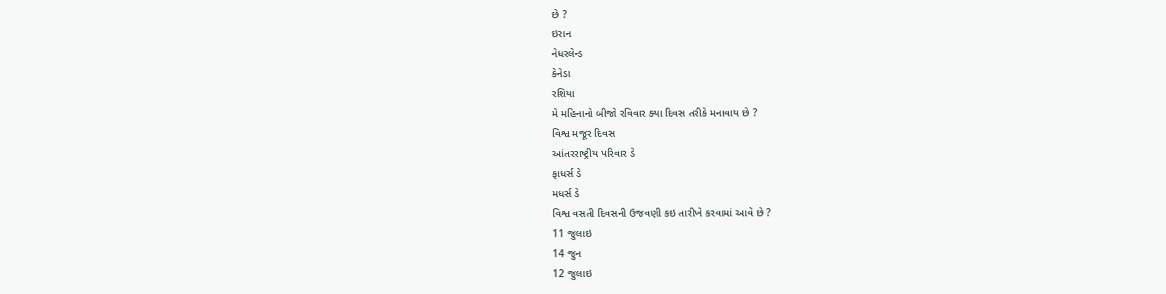છે ?
ઇરાન
નેધરલેન્ડ
કેનેડા
રશિયા
મે મહિનાનો બીજો રવિવાર ક્યા દિવસ તરીકે મનાવાય છે ?
વિશ્વ મજૂર દિવસ
આંતરરાષ્ટ્રીય પરિવાર ડે
ફાધર્સ ડે
મધર્સ ડે
વિશ્વ વસતી દિવસની ઉજવણી કઇ તારીખે કરવામાં આવે છે ?
11 જુલાઇ
14 જુન
12 જુલાઇ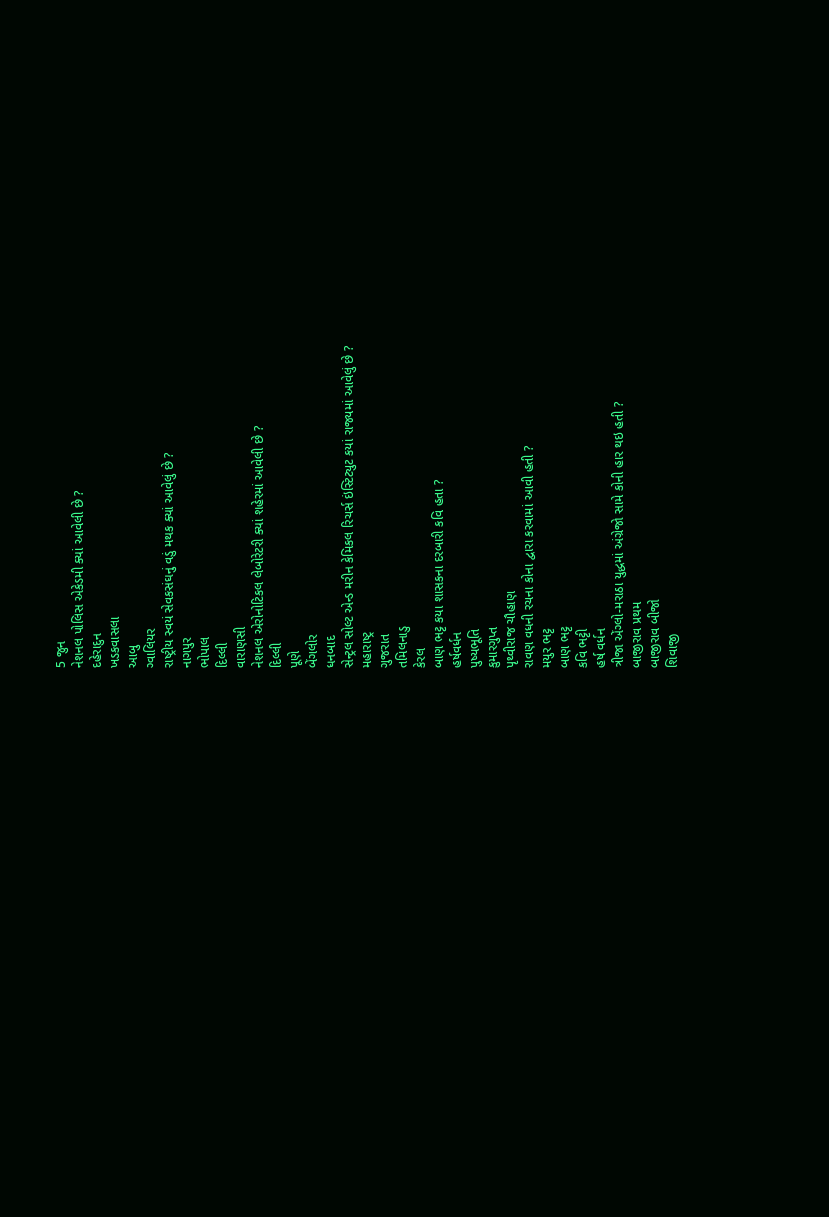5 જુન
નેશનલ પોલિસ એકેડમી ક્યાં આવેલી છે ?
દહેરાદુન
ખડકવાસલા
આબુ
ગ્વાલિયર
રાષ્ટ્રીય સ્વયં સેવકસંઘનું વડું મથક ક્યાં આવેલું છે ?
નાગપુર
ભોપાલ
દિલ્લી
વારાણસી
નેશનલ એરોનોટિકલ લેબોરેટરી ક્યાં શહેરમાં આવેલી છે ?
દિલ્લી
પૂણે
બેંગલોર
ધનબાદ
સેન્ટ્રલ સોલ્ટ એન્ડ મરીન કેમિકલ રિચર્સ ઇંસ્ટિટ્યુટ કયાં રાજ્યમાં આવેલું છે ?
મહારાષ્ટ્ર
ગુજરાત
તમિલનાડુ
કેરલ
બાણ ભટ્ટ કયા શાસકના દરબારી કવિ હતા ?
હર્ષવર્ધન
પુષ્યભૂતિ
કુમારગુપ્ત
પૃથ્વીરાજ ચૌહાણ
રાવણ વધની રચના કોના દ્વારા કરવામાં આવી હતી ?
મયુર ભટ્ટ
બાણ ભટ્ટ
કવિ ભટ્ટી
હર્ષ વર્ધન
ત્રીજા એંગ્લો-મરાઠા યુદ્ધમાં અંગ્રેજો સામે કોની હાર થઇ હતી ?
બાજીરાવ પ્રથમ
બાજીરાવ બીજો
શિવાજી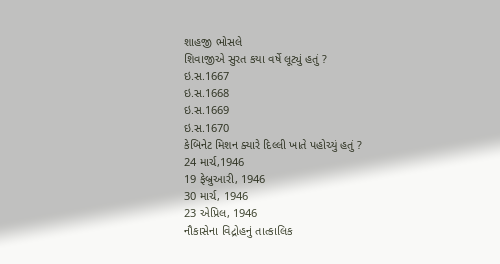શાહજી ભોસલે
શિવાજીએ સુરત કયા વર્ષે લૂટ્યું હતું ?
ઇ.સ.1667
ઇ.સ.1668
ઇ.સ.1669
ઇ.સ.1670
કેબિનેટ મિશન ક્યારે દિલ્લી ખાતે પહોચ્યું હતું ?
24 માર્ચ,1946
19 ફેબ્રુઆરી, 1946
30 માર્ચ, 1946
23 એપ્રિલ, 1946
નૌકાસેના વિદ્રોહનું તાત્કાલિક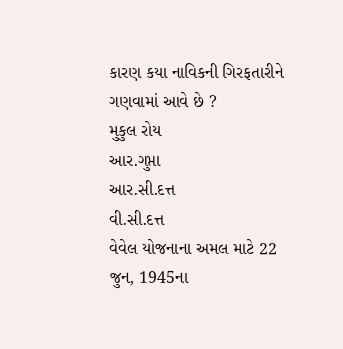કારણ કયા નાવિકની ગિરફતારીને ગણવામાં આવે છે ?
મુકુલ રોય
આર.ગુપ્તા
આર.સી.દત્ત
વી.સી.દત્ત
વેવેલ યોજનાના અમલ માટે 22 જુન, 1945ના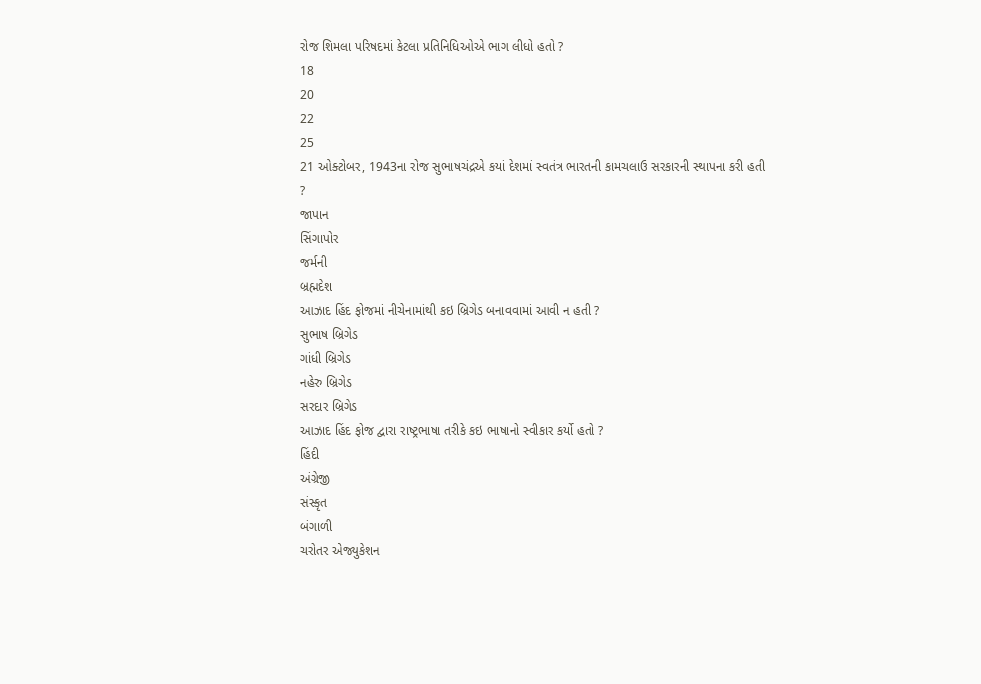રોજ શિમલા પરિષદમાં કેટલા પ્રતિનિધિઓએ ભાગ લીધો હતો ?
18
20
22
25
21 ઓક્ટોબર, 1943ના રોજ સુભાષચંદ્રએ કયાં દેશમાં સ્વતંત્ર ભારતની કામચલાઉ સરકારની સ્થાપના કરી હતી ?
જાપાન
સિંગાપોર
જર્મની
બ્રહ્મદેશ
આઝાદ હિંદ ફોજમાં નીચેનામાંથી કઇ બ્રિગેડ બનાવવામાં આવી ન હતી ?
સુભાષ બ્રિગેડ
ગાંધી બ્રિગેડ
નહેરુ બ્રિગેડ
સરદાર બ્રિગેડ
આઝાદ હિંદ ફોજ દ્વારા રાષ્ટ્રભાષા તરીકે કઇ ભાષાનો સ્વીકાર કર્યો હતો ?
હિંદી
અંગ્રેજી
સંસ્કૃત
બંગાળી
ચરોતર એજ્યુકેશન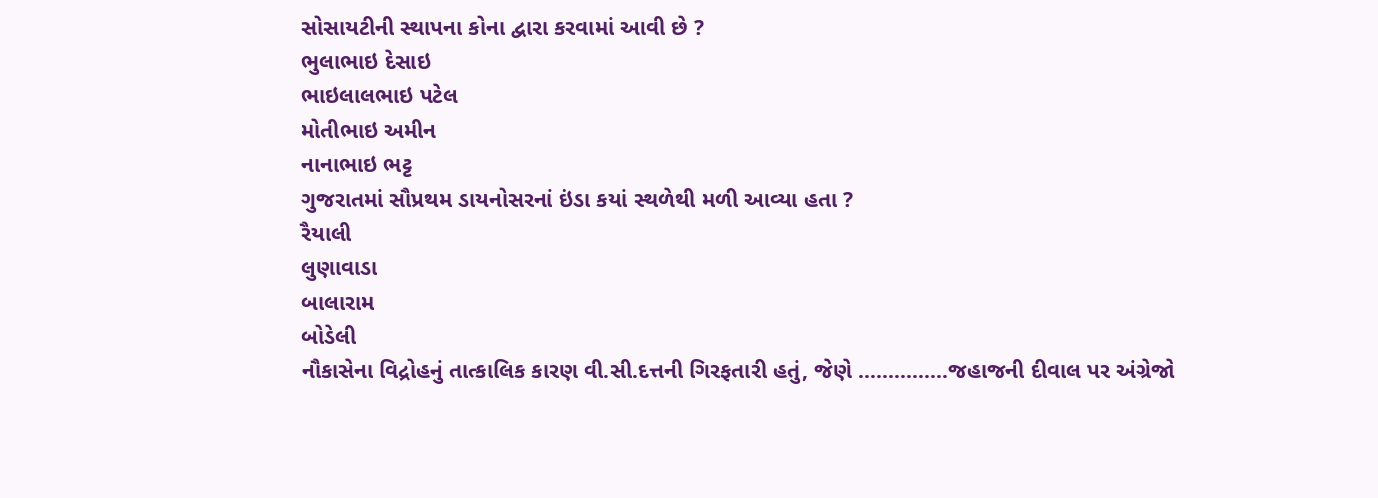સોસાયટીની સ્થાપના કોના દ્વારા કરવામાં આવી છે ?
ભુલાભાઇ દેસાઇ
ભાઇલાલભાઇ પટેલ
મોતીભાઇ અમીન
નાનાભાઇ ભટ્ટ
ગુજરાતમાં સૌપ્રથમ ડાયનોસરનાં ઇંડા કયાં સ્થળેથી મળી આવ્યા હતા ?
રૈયાલી
લુણાવાડા
બાલારામ
બોડેલી
નૌકાસેના વિદ્રોહનું તાત્કાલિક કારણ વી.સી.દત્તની ગિરફતારી હતું, જેણે ...............જહાજની દીવાલ પર અંગ્રેજો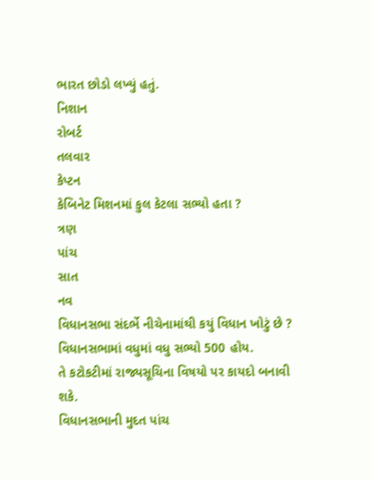ભારત છોડો લખ્યું હતું.
નિશાન
રોબર્ટ
તલવાર
કેપ્ટન
કેબિનેટ મિશનમાં કુલ કેટલા સભ્યો હતા ?
ત્રણ
પાંચ
સાત
નવ
વિધાનસભા સંદર્ભે નીચેનામાંથી કયું વિધાન ખોટું છે ?
વિધાનસભામાં વધુમાં વધુ સભ્યો 500 હોય.
તે કટોકટીમાં રાજ્યસૂચિના વિષયો પર કાયદો બનાવી શકે.
વિધાનસભાની મુદત પાંચ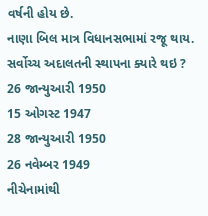વર્ષની હોય છે.
નાણા બિલ માત્ર વિધાનસભામાં રજૂ થાય.
સર્વોચ્ચ અદાલતની સ્થાપના ક્યારે થઇ ?
26 જાન્યુઆરી 1950
15 ઓગસ્ટ 1947
28 જાન્યુઆરી 1950
26 નવેમ્બર 1949
નીચેનામાંથી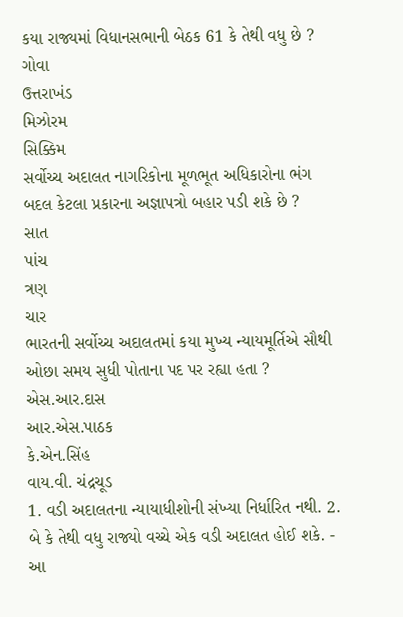કયા રાજ્યમાં વિધાનસભાની બેઠક 61 કે તેથી વધુ છે ?
ગોવા
ઉત્તરાખંડ
મિઝોરમ
સિક્કિમ
સર્વોચ્ચ અદાલત નાગરિકોના મૂળભૂત અધિકારોના ભંગ બદલ કેટલા પ્રકારના અજ્ઞાપત્રો બહાર પડી શકે છે ?
સાત
પાંચ
ત્રણ
ચાર
ભારતની સર્વોચ્ચ અદાલતમાં કયા મુખ્ય ન્યાયમૂર્તિએ સૌથી ઓછા સમય સુધી પોતાના પદ પર રહ્યા હતા ?
એસ.આર.દાસ
આર.એસ.પાઠક
કે.એન.સિંહ
વાય.વી. ચંદ્રચૂડ
1. વડી અદાલતના ન્યાયાધીશોની સંખ્યા નિર્ધારિત નથી. 2. બે કે તેથી વધુ રાજ્યો વચ્ચે એક વડી અદાલત હોઈ શકે. - આ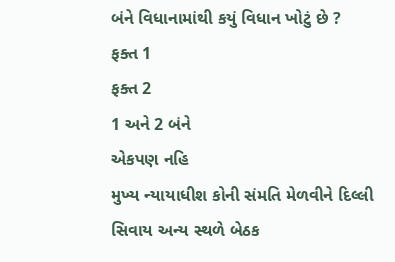બંને વિધાનામાંથી કયું વિધાન ખોટું છે ?
ફક્ત 1
ફક્ત 2
1 અને 2 બંને
એકપણ નહિ
મુખ્ય ન્યાયાધીશ કોની સંમતિ મેળવીને દિલ્લી સિવાય અન્ય સ્થળે બેઠક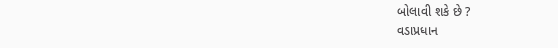બોલાવી શકે છે ?
વડાપ્રધાન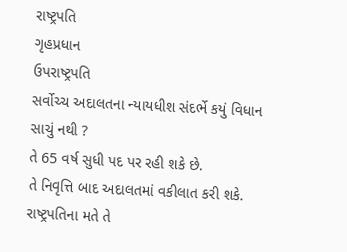રાષ્ટ્રપતિ
ગૃહપ્રધાન
ઉપરાષ્ટ્રપતિ
સર્વોચ્ચ અદાલતના ન્યાયધીશ સંદર્ભે કયું વિધાન સાચું નથી ?
તે 65 વર્ષ સુધી પદ પર રહી શકે છે.
તે નિવૃત્તિ બાદ અદાલતમાં વકીલાત કરી શકે.
રાષ્ટ્રપતિના મતે તે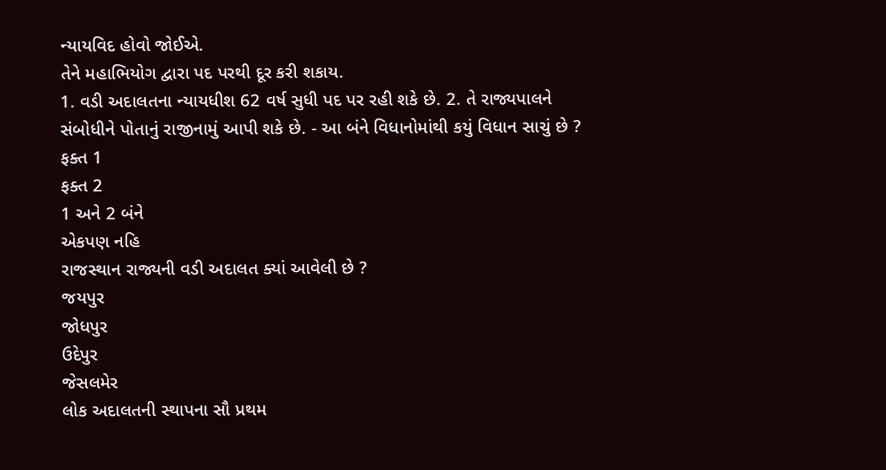ન્યાયવિદ હોવો જોઈએ.
તેને મહાભિયોગ દ્વારા પદ પરથી દૂર કરી શકાય.
1. વડી અદાલતના ન્યાયધીશ 62 વર્ષ સુધી પદ પર રહી શકે છે. 2. તે રાજ્યપાલને સંબોધીને પોતાનું રાજીનામું આપી શકે છે. - આ બંને વિધાનોમાંથી કયું વિધાન સાચું છે ?
ફક્ત 1
ફક્ત 2
1 અને 2 બંને
એકપણ નહિ
રાજસ્થાન રાજ્યની વડી અદાલત ક્યાં આવેલી છે ?
જયપુર
જોધપુર
ઉદેપુર
જેસલમેર
લોક અદાલતની સ્થાપના સૌ પ્રથમ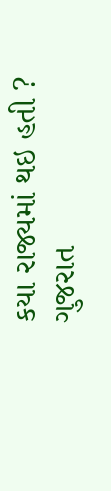કયા રાજ્યમાં થઇ હતી ?
ગુજરાત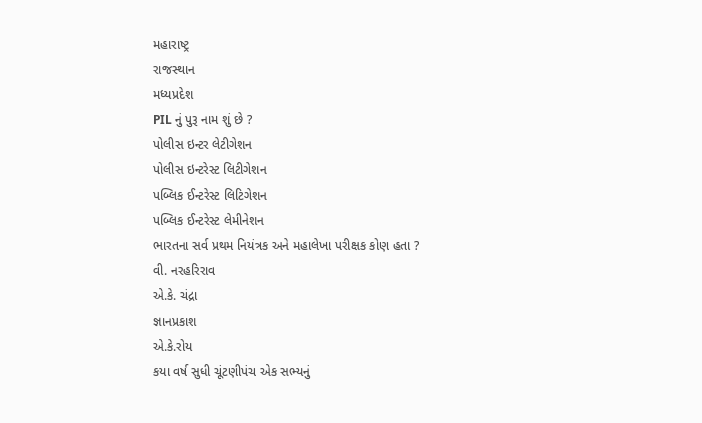મહારાષ્ટ્ર
રાજસ્થાન
મધ્યપ્રદેશ
PIL નું પુરૂ નામ શું છે ?
પોલીસ ઇન્ટર લેટીગેશન
પોલીસ ઇન્ટરેસ્ટ લિટીગેશન
પબ્લિક ઈન્ટરેસ્ટ લિટિગેશન
પબ્લિક ઈન્ટરેસ્ટ લેમીનેશન
ભારતના સર્વ પ્રથમ નિયંત્રક અને મહાલેખા પરીક્ષક કોણ હતા ?
વી. નરહરિરાવ
એ.કે. ચંદ્રા
જ્ઞાનપ્રકાશ
એ.કે.રોય
કયા વર્ષ સુધી ચૂંટણીપંચ એક સભ્યનું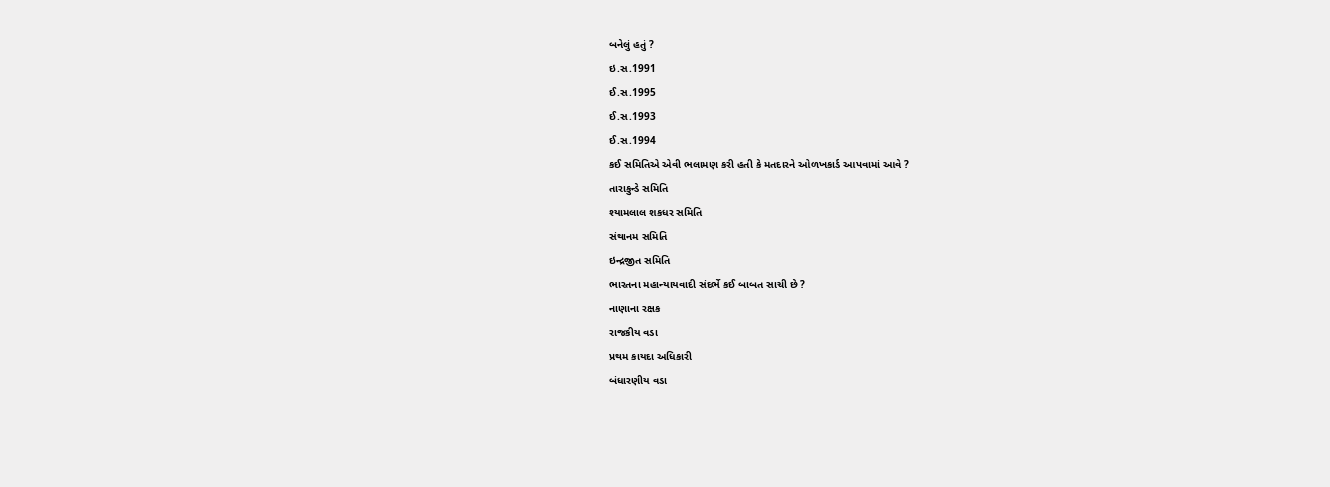બનેલું હતું ?
ઇ.સ.1991
ઈ.સ.1995
ઈ.સ.1993
ઈ.સ.1994
કઈ સમિતિએ એવી ભલામણ કરી હતી કે મતદારને ઓળખકાર્ડ આપવામાં આવે ?
તારાકુન્ડે સમિતિ
શ્યામલાલ શકધર સમિતિ
સંથાનમ સમિતિ
ઇન્દ્રજીત સમિતિ
ભારતના મહાન્યાયવાદી સંદર્ભે કઈ બાબત સાચી છે ?
નાણાના રક્ષક
રાજકીય વડા
પ્રથમ કાયદા અધિકારી
બંધારણીય વડા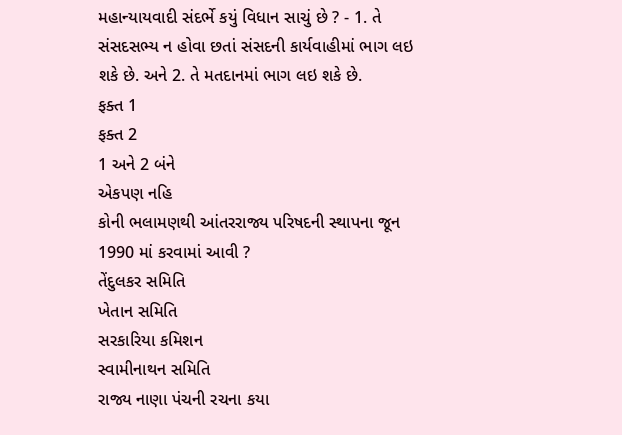મહાન્યાયવાદી સંદર્ભે કયું વિધાન સાચું છે ? - 1. તે સંસદસભ્ય ન હોવા છતાં સંસદની કાર્યવાહીમાં ભાગ લઇ શકે છે. અને 2. તે મતદાનમાં ભાગ લઇ શકે છે.
ફક્ત 1
ફક્ત 2
1 અને 2 બંને
એકપણ નહિ
કોની ભલામણથી આંતરરાજ્ય પરિષદની સ્થાપના જૂન 1990 માં કરવામાં આવી ?
તેંદુલકર સમિતિ
ખેતાન સમિતિ
સરકારિયા કમિશન
સ્વામીનાથન સમિતિ
રાજ્ય નાણા પંચની રચના કયા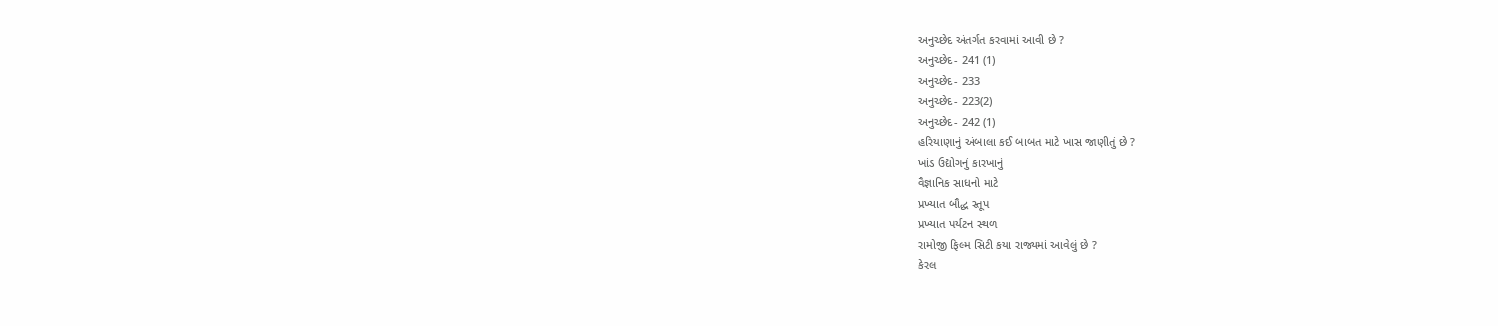અનુચ્છેદ અંતર્ગત કરવામાં આવી છે ?
અનુચ્છેદ- 241 (1)
અનુચ્છેદ- 233
અનુચ્છેદ- 223(2)
અનુચ્છેદ- 242 (1)
હરિયાણાનું અંબાલા કઈ બાબત માટે ખાસ જાણીતું છે ?
ખાંડ ઉદ્યોગનું કારખાનું
વૈજ્ઞાનિક સાધનો માટે
પ્રખ્યાત બૌદ્ધ સ્તૂપ
પ્રખ્યાત પર્યટન સ્થળ
રામોજી ફિલ્મ સિટી કયા રાજ્યમાં આવેલું છે ?
કેરલ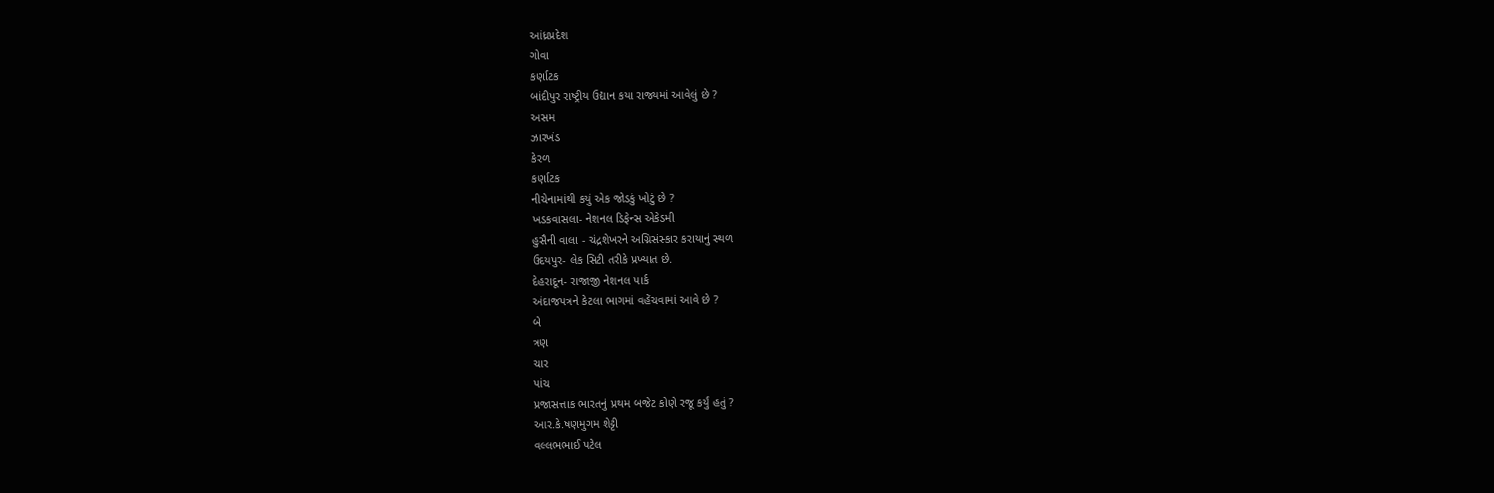આંધ્રપ્રદેશ
ગોવા
કર્ણાટક
બાંદીપુર રાષ્ટ્રીય ઉદ્યાન કયા રાજ્યમાં આવેલું છે ?
અસમ
ઝારખંડ
કેરળ
કર્ણાટક
નીચેનામાંથી કયું એક જોડકું ખોટું છે ?
ખડકવાસલા- નેશનલ ડિફેન્સ એકેડમી
હુસૈની વાલા - ચંદ્રશેખરને અગ્નિસંસ્કાર કરાયાનું સ્થળ
ઉદયપુર- લેક સિટી તરીકે પ્રખ્યાત છે.
દેહરાદૂન- રાજાજી નેશનલ પાર્ક
અંદાજપત્રને કેટલા ભાગમાં વહેંચવામાં આવે છે ?
બે
ત્રણ
ચાર
પાંચ
પ્રજાસત્તાક ભારતનું પ્રથમ બજેટ કોણે રજૂ કર્યું હતું ?
આર.કે.ષણમુગમ શેટ્ટી
વલ્લભભાઈ પટેલ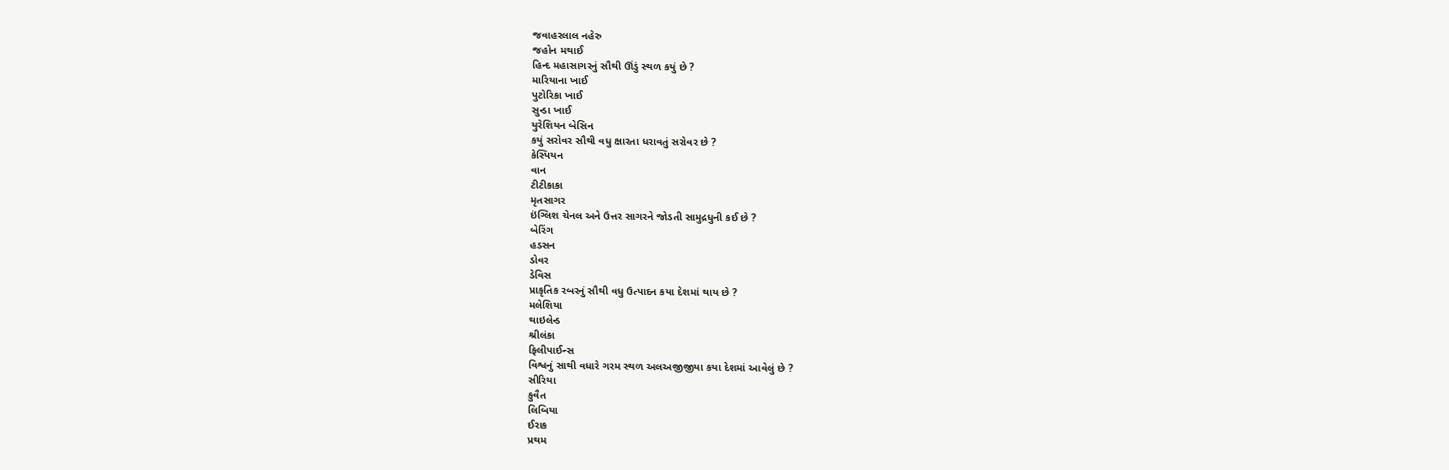જવાહરલાલ નહેરુ
જહોન મથાઈ
હિન્દ મહાસાગરનું સૌથી ઊંડું સ્થળ કયું છે ?
મારિયાના ખાઈ
પુટોરિકા ખાઈ
સુન્ડા ખાઈ
યુરેશિયન બેસિન
કયું સરોવર સૌથી વધુ ક્ષારતા ધરાવતું સરોવર છે ?
કેસ્પિયન
વાન
ટીટીકાકા
મૃતસાગર
ઇંગ્લિશ ચેનલ અને ઉત્તર સાગરને જોડતી સામુદ્રધુની કઈ છે ?
બેરિંગ
હડસન
ડોવર
ડેવિસ
પ્રાકૃતિક રબરનું સૌથી વધુ ઉત્પાદન કયા દેશમાં થાય છે ?
મલેશિયા
થાઇલેન્ડ
શ્રીલંકા
ફિલીપાઈન્સ
વિશ્વનું સાથી વધારે ગરમ સ્થળ અલઅજીજીયા કયા દેશમાં આવેલું છે ?
સીરિયા
કુવૈત
લિબિયા
ઈરાક
પ્રથમ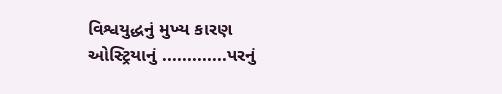વિશ્વયુદ્ધનું મુખ્ય કારણ ઓસ્ટ્રિયાનું .............પરનું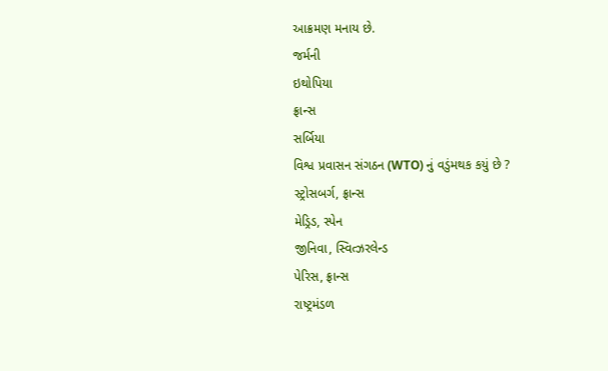આક્રમણ મનાય છે.
જર્મની
ઇથોપિયા
ફ્રાન્સ
સર્બિયા
વિશ્વ પ્રવાસન સંગઠન (WTO) નું વડુંમથક કયું છે ?
સ્ટ્રોસબર્ગ, ફ્રાન્સ
મેડ્રિડ, સ્પેન
જીનિવા, સ્વિત્ઝરલેન્ડ
પેરિસ, ફ્રાન્સ
રાષ્ટ્રમંડળ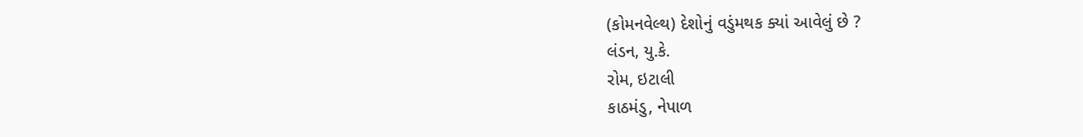(કોમનવેલ્થ) દેશોનું વડુંમથક ક્યાં આવેલું છે ?
લંડન, યુ.કે.
રોમ, ઇટાલી
કાઠમંડુ, નેપાળ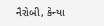નૈરોબી, કેન્યા